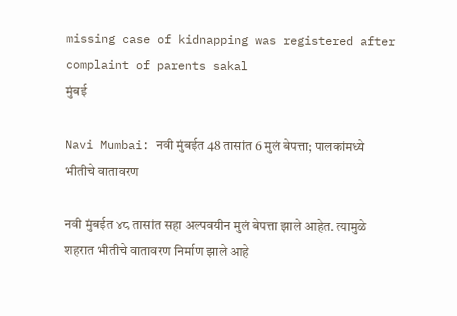missing case of kidnapping was registered after complaint of parents sakal
मुंबई

Navi Mumbai: नवी मुंबईत 48 तासांत 6 मुलं बेपत्ता; पालकांमध्ये भीतीचे वातावरण

नवी मुंबईत ४८ तासांत सहा अल्पवयीन मुलं बेपत्ता झाले आहेत. त्यामुळे शहरात भीतीचे वातावरण निर्माण झाले आहे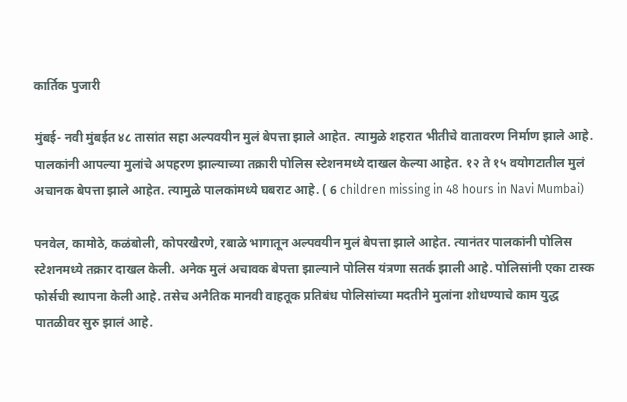कार्तिक पुजारी

मुंबई- नवी मुंबईत ४८ तासांत सहा अल्पवयीन मुलं बेपत्ता झाले आहेत. त्यामुळे शहरात भीतीचे वातावरण निर्माण झाले आहे. पालकांनी आपल्या मुलांचे अपहरण झाल्याच्या तक्रारी पोलिस स्टेशनमध्ये दाखल केल्या आहेत. १२ ते १५ वयोगटातील मुलं अचानक बेपत्ता झाले आहेत. त्यामुळे पालकांमध्ये घबराट आहे. ( 6 children missing in 48 hours in Navi Mumbai)

पनवेल, कामोठे, कळंबोली, कोपरखैरणे, रबाळे भागातून अल्पवयीन मुलं बेपत्ता झाले आहेत. त्यानंतर पालकांनी पोलिस स्टेशनमध्ये तक्रार दाखल केली. अनेक मुलं अचावक बेपत्ता झाल्याने पोलिस यंत्रणा सतर्क झाली आहे. पोलिसांनी एका टास्क फोर्सची स्थापना केली आहे. तसेच अनैतिक मानवी वाहतूक प्रतिबंध पोलिसांच्या मदतीने मुलांना शोधण्याचे काम युद्ध पातळीवर सुरु झालं आहे.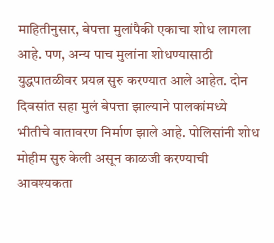माहितीनुसार, बेपत्ता मुलांपैकी एकाचा शोध लागला आहे. पण, अन्य पाच मुलांना शोधण्यासाठी युद्धपातळीवर प्रयत्न सुरु करण्यात आले आहेत. दोन दिवसांत सहा मुलं बेपत्ता झाल्याने पालकांमध्ये भीतीचे वातावरण निर्माण झाले आहे. पोलिसांनी शोध मोहीम सुरु केली असून काळजी करण्याची आवश्यकता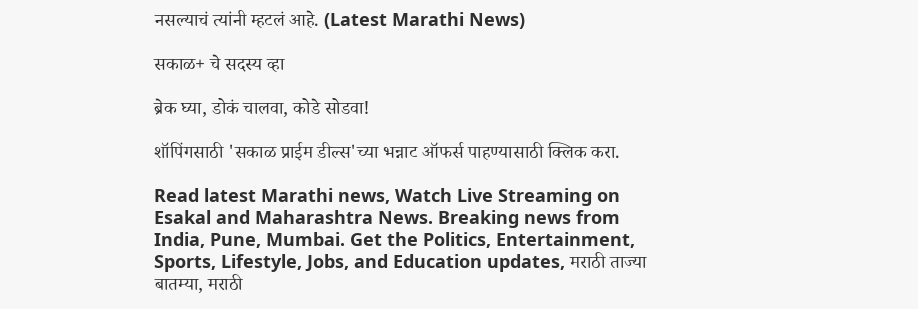नसल्याचं त्यांनी म्हटलं आहे. (Latest Marathi News)

सकाळ+ चे सदस्य व्हा

ब्रेक घ्या, डोकं चालवा, कोडे सोडवा!

शॉपिंगसाठी 'सकाळ प्राईम डील्स'च्या भन्नाट ऑफर्स पाहण्यासाठी क्लिक करा.

Read latest Marathi news, Watch Live Streaming on Esakal and Maharashtra News. Breaking news from India, Pune, Mumbai. Get the Politics, Entertainment, Sports, Lifestyle, Jobs, and Education updates, मराठी ताज्या बातम्या, मराठी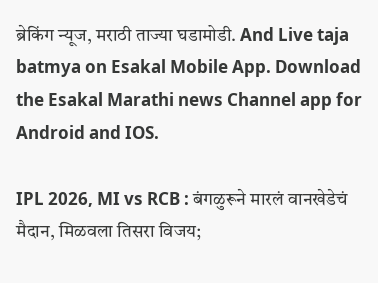ब्रेकिंग न्यूज, मराठी ताज्या घडामोडी. And Live taja batmya on Esakal Mobile App. Download the Esakal Marathi news Channel app for Android and IOS.

IPL 2026, MI vs RCB : बंगळुरूने मारलं वानखेडेचं मैदान, मिळवला तिसरा विजय;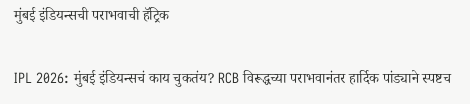मुंबई इंडियन्सची पराभवाची हॅट्रिक

IPL 2026: मुंबई इंडियन्सचं काय चुकतंय? RCB विरूद्धच्या पराभवानंतर हार्दिक पांड्याने स्पष्टच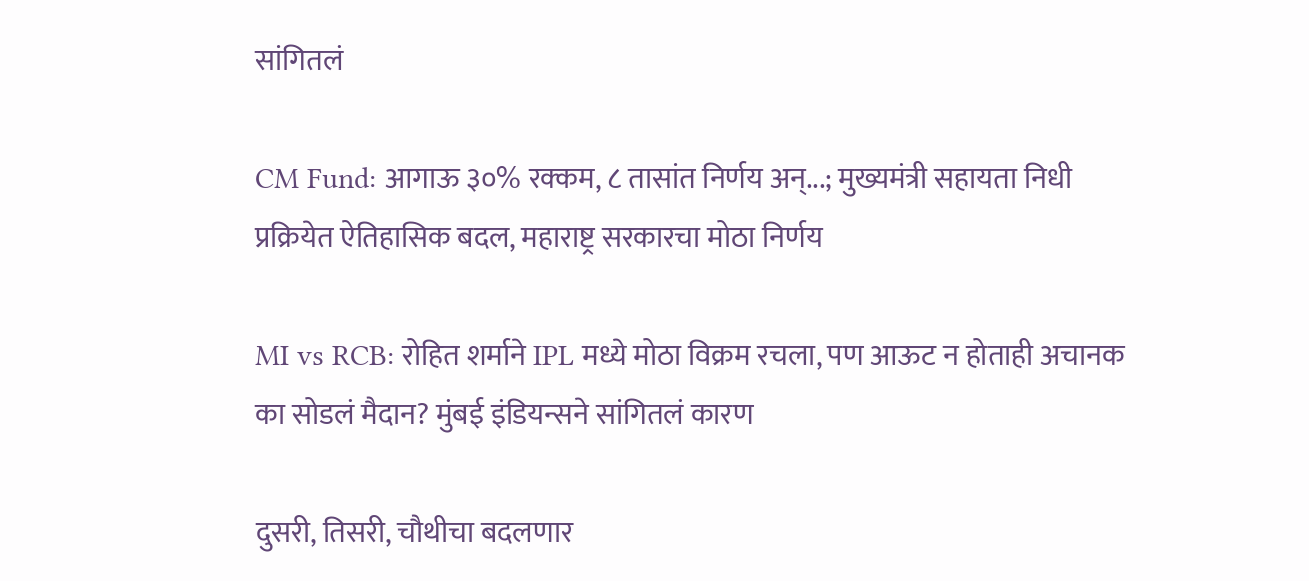सांगितलं

CM Fund: आगाऊ ३०% रक्कम, ८ तासांत निर्णय अन्...; मुख्यमंत्री सहायता निधी प्रक्रियेत ऐतिहासिक बदल, महाराष्ट्र सरकारचा मोठा निर्णय

MI vs RCB: रोहित शर्माने IPL मध्ये मोठा विक्रम रचला, पण आऊट न होताही अचानक का सोडलं मैदान? मुंबई इंडियन्सने सांगितलं कारण

दुसरी, तिसरी, चौथीचा बदलणार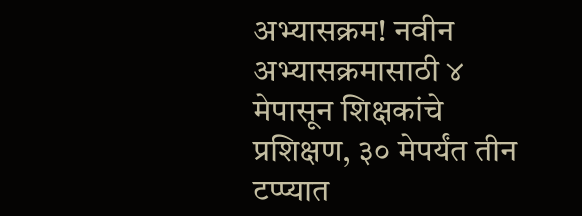अभ्यासक्रम! नवीन अभ्यासक्रमासाठी ४ मेपासून शिक्षकांचे प्रशिक्षण, ३० मेपर्यंत तीन टप्प्यात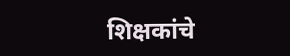शिक्षकांचे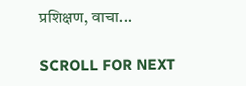प्रशिक्षण, वाचा...

SCROLL FOR NEXT